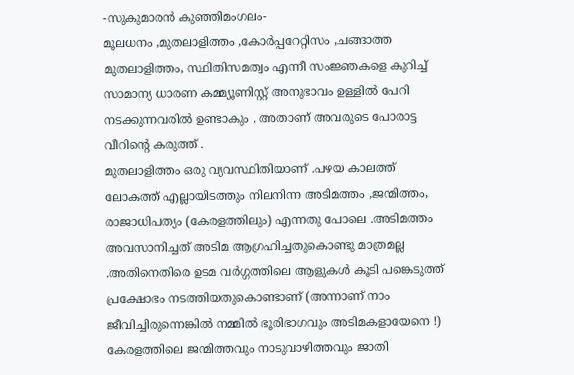-സുകുമാരൻ കുഞ്ഞിമംഗലം-
മൂലധനം ,മുതലാളിത്തം ,കോർപ്പറേറ്റിസം ,ചങ്ങാത്ത മുതലാളിത്തം, സ്ഥിതിസമത്വം എന്നീ സംജ്ഞകളെ കുറിച്ച് സാമാന്യ ധാരണ കമ്മ്യൂണിസ്റ്റ് അനുഭാവം ഉള്ളിൽ പേറി നടക്കുന്നവരിൽ ഉണ്ടാകും . അതാണ് അവരുടെ പോരാട്ട വീറിന്റെ കരുത്ത് .
മുതലാളിത്തം ഒരു വ്യവസ്ഥിതിയാണ് .പഴയ കാലത്ത് ലോകത്ത് എല്ലായിടത്തും നിലനിന്ന അടിമത്തം ,ജന്മിത്തം, രാജാധിപത്യം (കേരളത്തിലും) എന്നതു പോലെ .അടിമത്തം അവസാനിച്ചത് അടിമ ആഗ്രഹിച്ചതുകൊണ്ടു മാത്രമല്ല .അതിനെതിരെ ഉടമ വർഗ്ഗത്തിലെ ആളുകൾ കൂടി പങ്കെടുത്ത് പ്രക്ഷോഭം നടത്തിയതുകൊണ്ടാണ് (അന്നാണ് നാം ജീവിച്ചിരുന്നെങ്കിൽ നമ്മിൽ ഭൂരിഭാഗവും അടിമകളായേനെ !)
കേരളത്തിലെ ജന്മിത്തവും നാടുവാഴിത്തവും ജാതി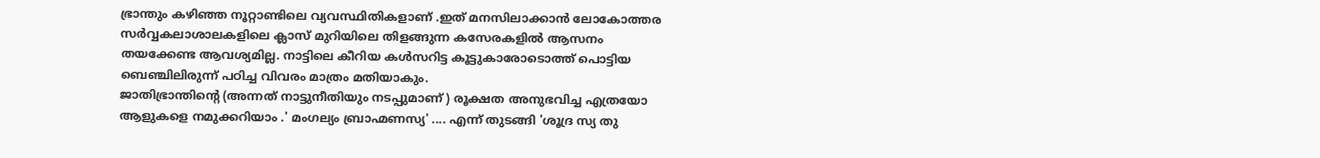ഭ്രാന്തും കഴിഞ്ഞ നൂറ്റാണ്ടിലെ വ്യവസ്ഥിതികളാണ് .ഇത് മനസിലാക്കാൻ ലോകോത്തര സർവ്വകലാശാലകളിലെ ക്ലാസ് മുറിയിലെ തിളങ്ങുന്ന കസേരകളിൽ ആസനം തയക്കേണ്ട ആവശ്യമില്ല. നാട്ടിലെ കീറിയ കൾസറിട്ട കൂട്ടുകാരോടൊത്ത് പൊട്ടിയ ബെഞ്ചിലിരുന്ന് പഠിച്ച വിവരം മാത്രം മതിയാകും.
ജാതിഭ്രാന്തിന്റെ (അന്നത് നാട്ടുനീതിയും നടപ്പുമാണ് ) രൂക്ഷത അനുഭവിച്ച എത്രയോ ആളുകളെ നമുക്കറിയാം .' മംഗല്യം ബ്രാഹ്മണസ്യ' .... എന്ന് തുടങ്ങി 'ശൂദ്ര സ്യ തു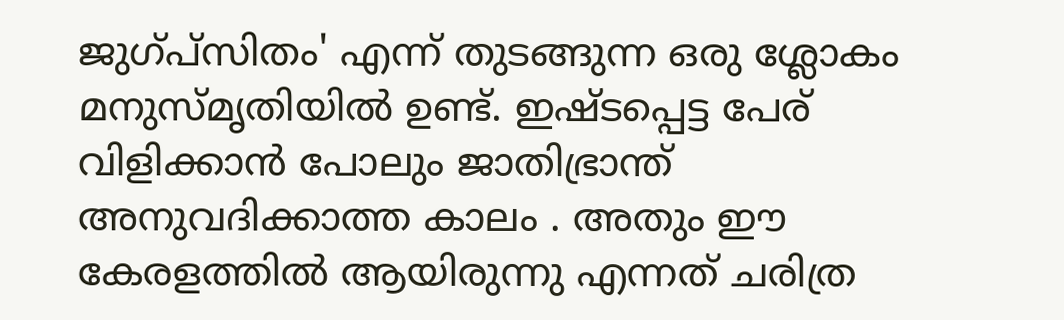ജുഗ്പ്സിതം' എന്ന് തുടങ്ങുന്ന ഒരു ശ്ലോകം മനുസ്മൃതിയിൽ ഉണ്ട്. ഇഷ്ടപ്പെട്ട പേര് വിളിക്കാൻ പോലും ജാതിഭ്രാന്ത് അനുവദിക്കാത്ത കാലം . അതും ഈ കേരളത്തിൽ ആയിരുന്നു എന്നത് ചരിത്ര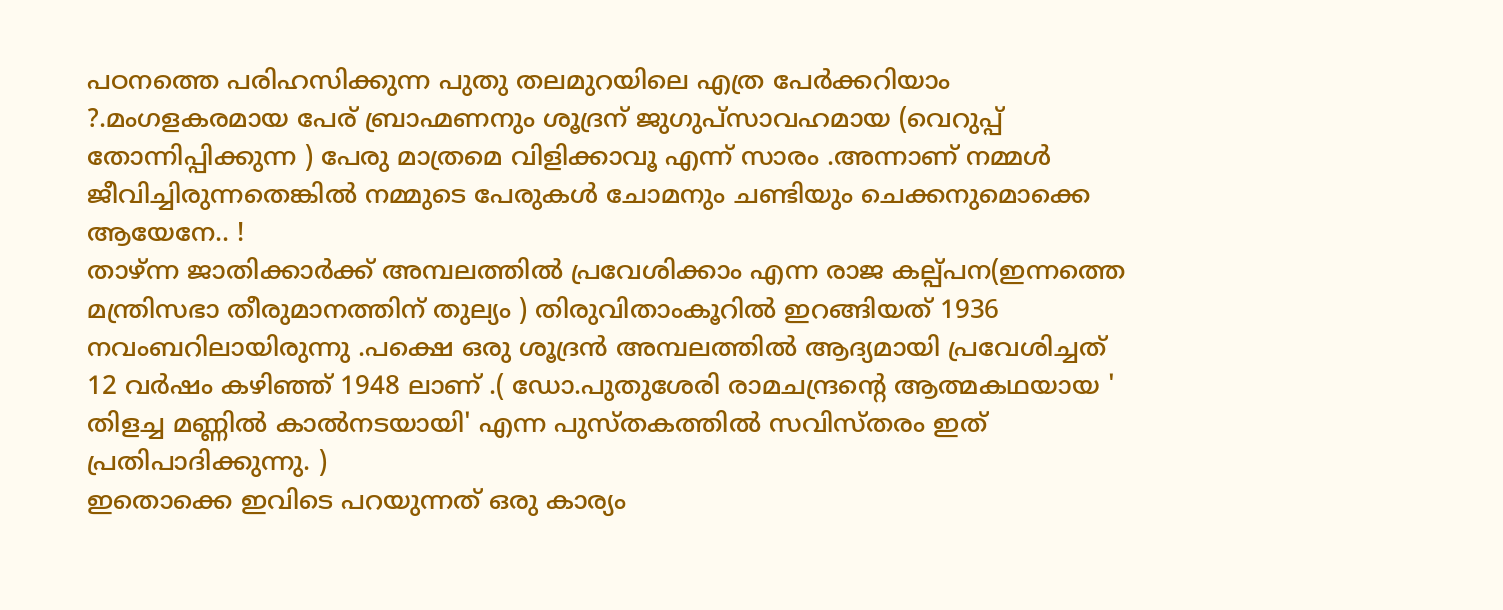പഠനത്തെ പരിഹസിക്കുന്ന പുതു തലമുറയിലെ എത്ര പേർക്കറിയാം ?.മംഗളകരമായ പേര് ബ്രാഹ്മണനും ശൂദ്രന് ജുഗുപ്സാവഹമായ (വെറുപ്പ് തോന്നിപ്പിക്കുന്ന ) പേരു മാത്രമെ വിളിക്കാവൂ എന്ന് സാരം .അന്നാണ് നമ്മൾ ജീവിച്ചിരുന്നതെങ്കിൽ നമ്മുടെ പേരുകൾ ചോമനും ചണ്ടിയും ചെക്കനുമൊക്കെ ആയേനേ.. !
താഴ്ന്ന ജാതിക്കാർക്ക് അമ്പലത്തിൽ പ്രവേശിക്കാം എന്ന രാജ കല്പ്പന(ഇന്നത്തെ മന്ത്രിസഭാ തീരുമാനത്തിന് തുല്യം ) തിരുവിതാംകൂറിൽ ഇറങ്ങിയത് 1936 നവംബറിലായിരുന്നു .പക്ഷെ ഒരു ശൂദ്രൻ അമ്പലത്തിൽ ആദ്യമായി പ്രവേശിച്ചത് 12 വർഷം കഴിഞ്ഞ് 1948 ലാണ് .( ഡോ.പുതുശേരി രാമചന്ദ്രന്റെ ആത്മകഥയായ ' തിളച്ച മണ്ണിൽ കാൽനടയായി' എന്ന പുസ്തകത്തിൽ സവിസ്തരം ഇത് പ്രതിപാദിക്കുന്നു. )
ഇതൊക്കെ ഇവിടെ പറയുന്നത് ഒരു കാര്യം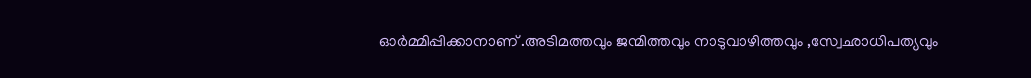ഓർമ്മിപ്പിക്കാനാണ് .അടിമത്തവും ജന്മിത്തവും നാടുവാഴിത്തവും ,സ്വേഛാധിപത്യവും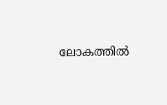ലോകത്തിൽ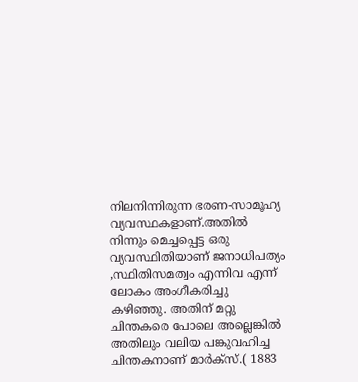നിലനിന്നിരുന്ന ഭരണ-സാമൂഹ്യ വ്യവസ്ഥകളാണ്.അതിൽ നിന്നും മെച്ചപ്പെട്ട ഒരു വ്യവസ്ഥിതിയാണ് ജനാധിപത്യം ,സ്ഥിതിസമത്വം എന്നിവ എന്ന് ലോകം അംഗീകരിച്ചു കഴിഞ്ഞു. അതിന് മറ്റു ചിന്തകരെ പോലെ അല്ലെങ്കിൽ അതിലും വലിയ പങ്കുവഹിച്ച ചിന്തകനാണ് മാർക്സ്.( 1883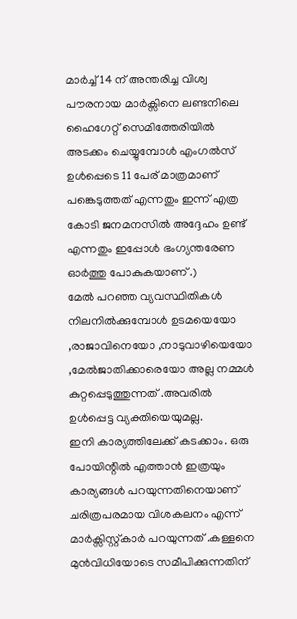മാർച്ച് 14 ന് അന്തരിച്ച വിശ്വ പൗരനായ മാർക്സിനെ ലണ്ടനിലെ ഹൈഗേറ്റ് സെമിത്തേരിയിൽ അടക്കം ചെയ്യുമ്പോൾ എംഗൽസ് ഉൾപ്പെടെ 11 പേര് മാത്രമാണ് പങ്കെടുത്തത് എന്നതും ഇന്ന് എത്ര കോടി ജനമനസിൽ അദ്ദേഹം ഉണ്ട് എന്നതും ഇപ്പോൾ ഭംഗ്യന്തരേണ ഓർത്തു പോകുകയാണ് .)
മേൽ പറഞ്ഞ വ്യവസ്ഥിതികൾ നിലനിൽക്കുമ്പോൾ ഉടമയെയോ ,രാജാവിനെയോ ,നാടുവാഴിയെയോ ,മേൽജാതിക്കാരെയോ അല്ല നമ്മൾ കുറ്റപ്പെടുത്തുന്നത് .അവരിൽ ഉൾപ്പെട്ട വ്യക്തിയെയുമല്ല.
ഇനി കാര്യത്തിലേക്ക് കടക്കാം. ഒരു പോയിന്റിൽ എത്താൻ ഇത്രയും കാര്യങ്ങൾ പറയുന്നതിനെയാണ് ചരിത്രപരമായ വിശകലനം എന്ന് മാർക്സിസ്റ്റ്കാർ പറയുന്നത് .കള്ളനെ മുൻവിധിയോടെ സമീപിക്കുന്നതിന്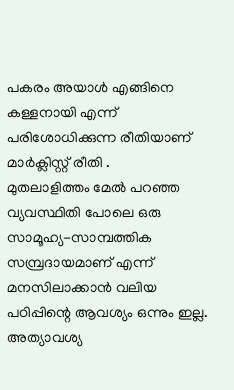പകരം അയാൾ എങ്ങിനെ കള്ളനായി എന്ന് പരിശോധിക്കുന്ന രീതിയാണ് മാർക്ലിസ്റ്റ് രീതി .
മുതലാളിത്തം മേൽ പറഞ്ഞ വ്യവസ്ഥിതി പോലെ ഒരു സാമൂഹ്യ-സാമ്പത്തിക സമ്പ്രദായമാണ് എന്ന് മനസിലാക്കാൻ വലിയ പഠിപ്പിന്റെ ആവശ്യം ഒന്നും ഇല്ല. അത്യാവശ്യ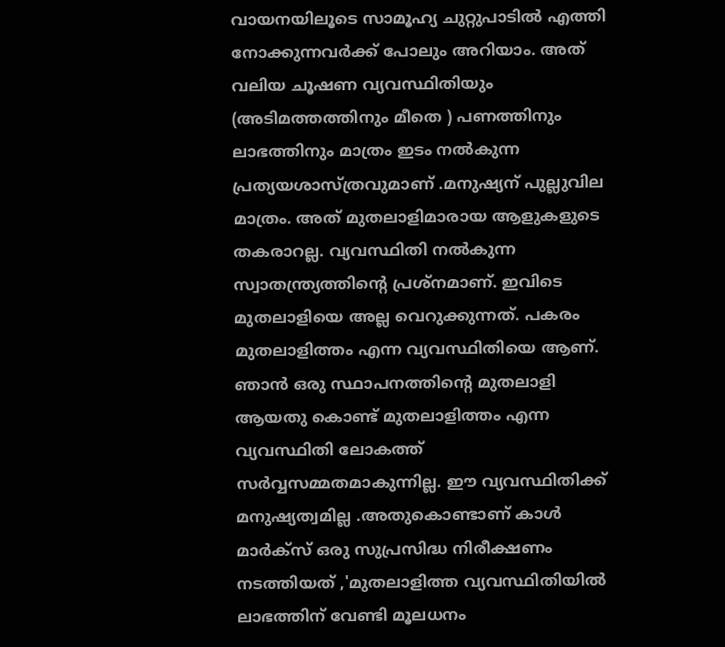വായനയിലൂടെ സാമൂഹ്യ ചുറ്റുപാടിൽ എത്തി നോക്കുന്നവർക്ക് പോലും അറിയാം. അത് വലിയ ചൂഷണ വ്യവസ്ഥിതിയും (അടിമത്തത്തിനും മീതെ ) പണത്തിനും ലാഭത്തിനും മാത്രം ഇടം നൽകുന്ന പ്രത്യയശാസ്ത്രവുമാണ് .മനുഷ്യന് പുല്ലുവില മാത്രം. അത് മുതലാളിമാരായ ആളുകളുടെ തകരാറല്ല. വ്യവസ്ഥിതി നൽകുന്ന സ്വാതന്ത്ര്യത്തിന്റെ പ്രശ്നമാണ്. ഇവിടെ മുതലാളിയെ അല്ല വെറുക്കുന്നത്. പകരം മുതലാളിത്തം എന്ന വ്യവസ്ഥിതിയെ ആണ്. ഞാൻ ഒരു സ്ഥാപനത്തിന്റെ മുതലാളി ആയതു കൊണ്ട് മുതലാളിത്തം എന്ന വ്യവസ്ഥിതി ലോകത്ത് സർവ്വസമ്മതമാകുന്നില്ല. ഈ വ്യവസ്ഥിതിക്ക് മനുഷ്യത്വമില്ല .അതുകൊണ്ടാണ് കാൾ മാർക്സ് ഒരു സുപ്രസിദ്ധ നിരീക്ഷണം നടത്തിയത് ,'മുതലാളിത്ത വ്യവസ്ഥിതിയിൽ ലാഭത്തിന് വേണ്ടി മൂലധനം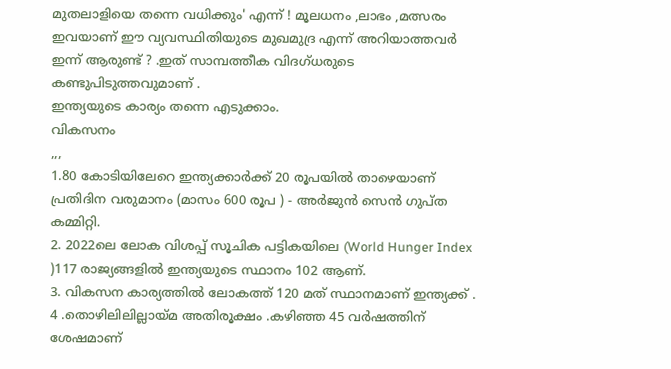മുതലാളിയെ തന്നെ വധിക്കും' എന്ന് ! മൂലധനം ,ലാഭം ,മത്സരം ഇവയാണ് ഈ വ്യവസ്ഥിതിയുടെ മുഖമുദ്ര എന്ന് അറിയാത്തവർ ഇന്ന് ആരുണ്ട് ? .ഇത് സാമ്പത്തീക വിദഗ്ധരുടെ കണ്ടുപിടുത്തവുമാണ് .
ഇന്ത്യയുടെ കാര്യം തന്നെ എടുക്കാം.
വികസനം
,,,
1.80 കോടിയിലേറെ ഇന്ത്യക്കാർക്ക് 20 രൂപയിൽ താഴെയാണ് പ്രതിദിന വരുമാനം (മാസം 600 രൂപ ) - അർജുൻ സെൻ ഗുപ്ത കമ്മിറ്റി.
2. 2022ലെ ലോക വിശപ്പ് സൂചിക പട്ടികയിലെ (World Hunger Index )117 രാജ്യങ്ങളിൽ ഇന്ത്യയുടെ സ്ഥാനം 102 ആണ്.
3. വികസന കാര്യത്തിൽ ലോകത്ത് 120 മത് സ്ഥാനമാണ് ഇന്ത്യക്ക് .
4 .തൊഴിലിലില്ലായ്മ അതിരൂക്ഷം .കഴിഞ്ഞ 45 വർഷത്തിന് ശേഷമാണ്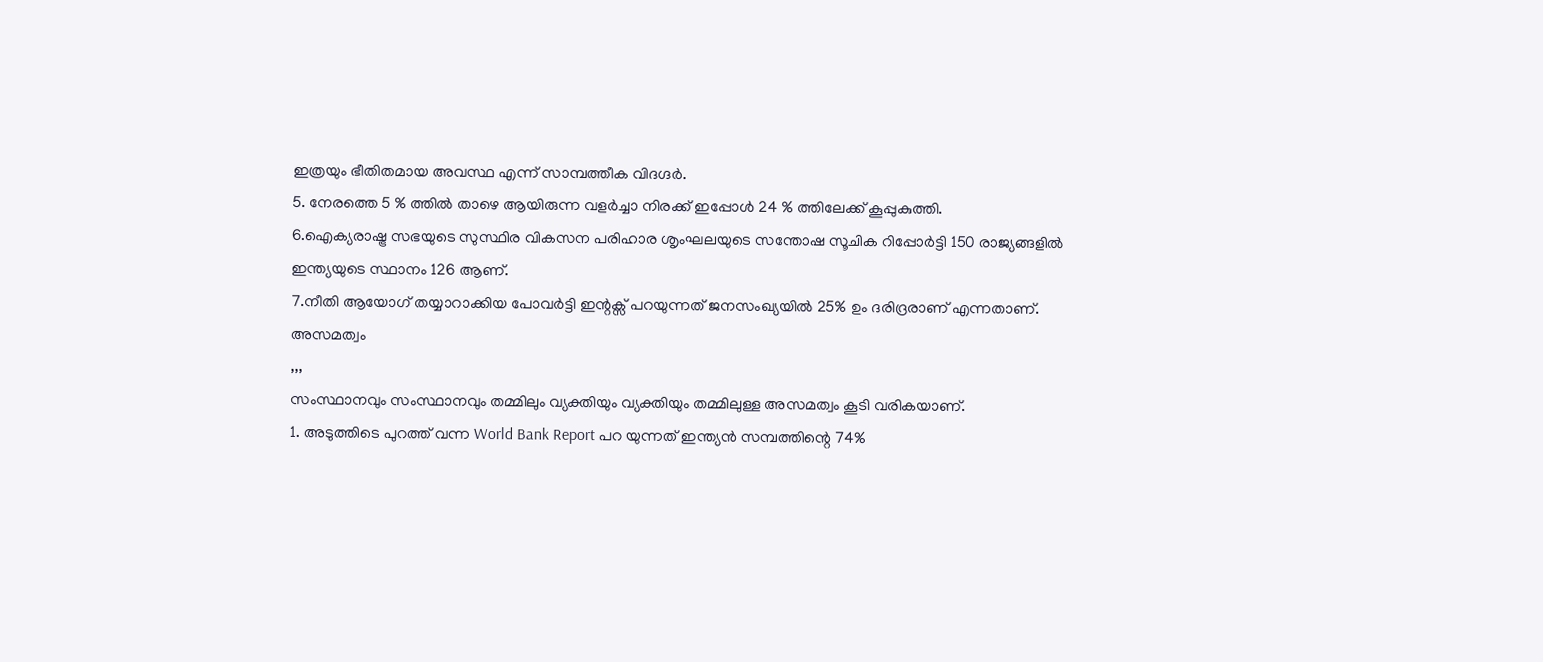ഇത്രയും ഭീതിതമായ അവസ്ഥ എന്ന് സാമ്പത്തീക വിദഗ്ദർ.
5. നേരത്തെ 5 % ത്തിൽ താഴെ ആയിരുന്ന വളർച്ചാ നിരക്ക് ഇപ്പോൾ 24 % ത്തിലേക്ക് കൂപ്പുകുത്തി.
6.ഐക്യരാഷ്ട്ര സഭയുടെ സുസ്ഥിര വികസന പരിഹാര ശൃംഘലയുടെ സന്തോഷ സൂചിക റിപ്പോർട്ടി 150 രാജ്യങ്ങളിൽ ഇന്ത്യയുടെ സ്ഥാനം 126 ആണ്.
7.നീതി ആയോഗ് തയ്യാറാക്കിയ പോവർട്ടി ഇന്റക്സ് പറയുന്നത് ജനസംഖ്യയിൽ 25% ഉം ദരിദ്രരാണ് എന്നതാണ്.
അസമത്വം
,,,
സംസ്ഥാനവും സംസ്ഥാനവും തമ്മിലും വ്യക്തിയും വ്യക്തിയും തമ്മിലുള്ള അസമത്വം കൂടി വരികയാണ്.
1. അടുത്തിടെ പുറത്ത് വന്ന World Bank Report പറ യുന്നത് ഇന്ത്യൻ സമ്പത്തിന്റെ 74%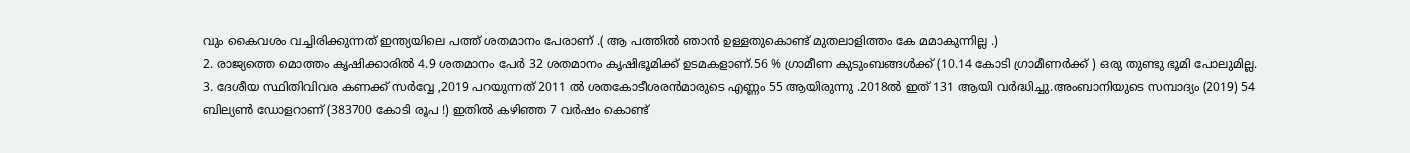വും കൈവശം വച്ചിരിക്കുന്നത് ഇന്ത്യയിലെ പത്ത് ശതമാനം പേരാണ് .( ആ പത്തിൽ ഞാൻ ഉള്ളതുകൊണ്ട് മുതലാളിത്തം കേ മമാകുന്നില്ല .)
2. രാജ്യത്തെ മൊത്തം കൃഷിക്കാരിൽ 4.9 ശതമാനം പേർ 32 ശതമാനം കൃഷിഭൂമിക്ക് ഉടമകളാണ്.56 % ഗ്രാമീണ കുടുംബങ്ങൾക്ക് (10.14 കോടി ഗ്രാമീണർക്ക് ) ഒരു തുണ്ടു ഭൂമി പോലുമില്ല.
3. ദേശീയ സ്ഥിതിവിവര കണക്ക് സർവ്വേ ,2019 പറയുന്നത് 2011 ൽ ശതകോടീശരൻമാരുടെ എണ്ണം 55 ആയിരുന്നു .2018ൽ ഇത് 131 ആയി വർദ്ധിച്ചു.അംബാനിയുടെ സമ്പാദ്യം (2019) 54 ബില്യൺ ഡോളറാണ് (383700 കോടി രൂപ !) ഇതിൽ കഴിഞ്ഞ 7 വർഷം കൊണ്ട്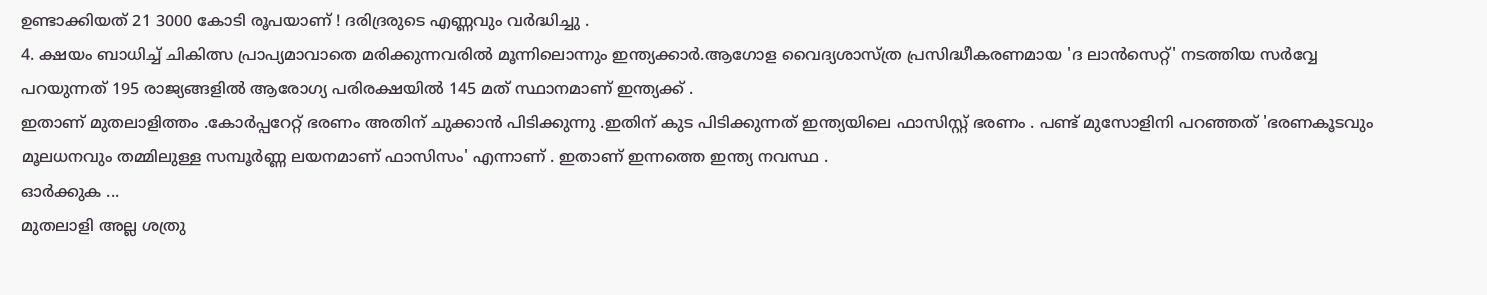ഉണ്ടാക്കിയത് 21 3000 കോടി രൂപയാണ് ! ദരിദ്രരുടെ എണ്ണവും വർദ്ധിച്ചു .
4. ക്ഷയം ബാധിച്ച് ചികിത്സ പ്രാപ്യമാവാതെ മരിക്കുന്നവരിൽ മൂന്നിലൊന്നും ഇന്ത്യക്കാർ.ആഗോള വൈദ്യശാസ്ത്ര പ്രസിദ്ധീകരണമായ 'ദ ലാൻസെറ്റ്' നടത്തിയ സർവ്വേ പറയുന്നത് 195 രാജ്യങ്ങളിൽ ആരോഗ്യ പരിരക്ഷയിൽ 145 മത് സ്ഥാനമാണ് ഇന്ത്യക്ക് .
ഇതാണ് മുതലാളിത്തം .കോർപ്പറേറ്റ് ഭരണം അതിന് ചുക്കാൻ പിടിക്കുന്നു .ഇതിന് കുട പിടിക്കുന്നത് ഇന്ത്യയിലെ ഫാസിസ്റ്റ് ഭരണം . പണ്ട് മുസോളിനി പറഞ്ഞത് 'ഭരണകൂടവും മൂലധനവും തമ്മിലുള്ള സമ്പൂർണ്ണ ലയനമാണ് ഫാസിസം' എന്നാണ് . ഇതാണ് ഇന്നത്തെ ഇന്ത്യ നവസ്ഥ .
ഓർക്കുക ...
മുതലാളി അല്ല ശത്രു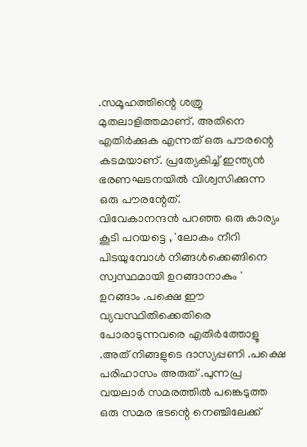.സമൂഹത്തിന്റെ ശത്രു മുതലാളിത്തമാണ്. അതിനെ എതിർക്കുക എന്നത് ഒരു പൗരന്റെ കടമയാണ്. പ്രത്യേകിച്ച് ഇന്ത്യൻ ഭരണഘടനയിൽ വിശ്വസിക്കുന്ന ഒരു പൗരന്റേത്.
വിവേകാനന്ദൻ പറഞ്ഞ ഒരു കാര്യം കൂടി പറയട്ടെ , 'ലോകം നീറി പിടയുമ്പോൾ നിങ്ങൾക്കെങ്ങിനെ സ്വസ്ഥമായി ഉറങ്ങാനാകും '
ഉറങ്ങാം .പക്ഷെ ഈ വ്യവസ്ഥിതിക്കെതിരെ പോരാടുന്നവരെ എതിർത്തോളൂ .അത് നിങ്ങളുടെ ദാസ്യപ്പണി .പക്ഷെ പരിഹാസം അരുത് .പുന്നപ്ര വയലാർ സമരത്തിൽ പങ്കെടുത്ത ഒരു സമര ഭടന്റെ നെഞ്ചിലേക്ക്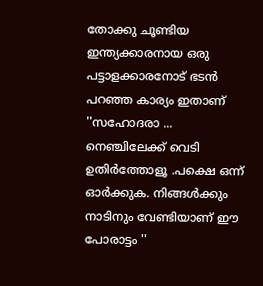തോക്കു ചൂണ്ടിയ ഇന്ത്യക്കാരനായ ഒരു പട്ടാളക്കാരനോട് ഭടൻ പറഞ്ഞ കാര്യം ഇതാണ് ''സഹോദരാ ... നെഞ്ചിലേക്ക് വെടി ഉതിർത്തോളൂ .പക്ഷെ ഒന്ന് ഓർക്കുക. നിങ്ങൾക്കും നാടിനും വേണ്ടിയാണ് ഈ പോരാട്ടം ''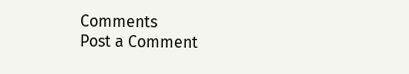Comments
Post a Comment